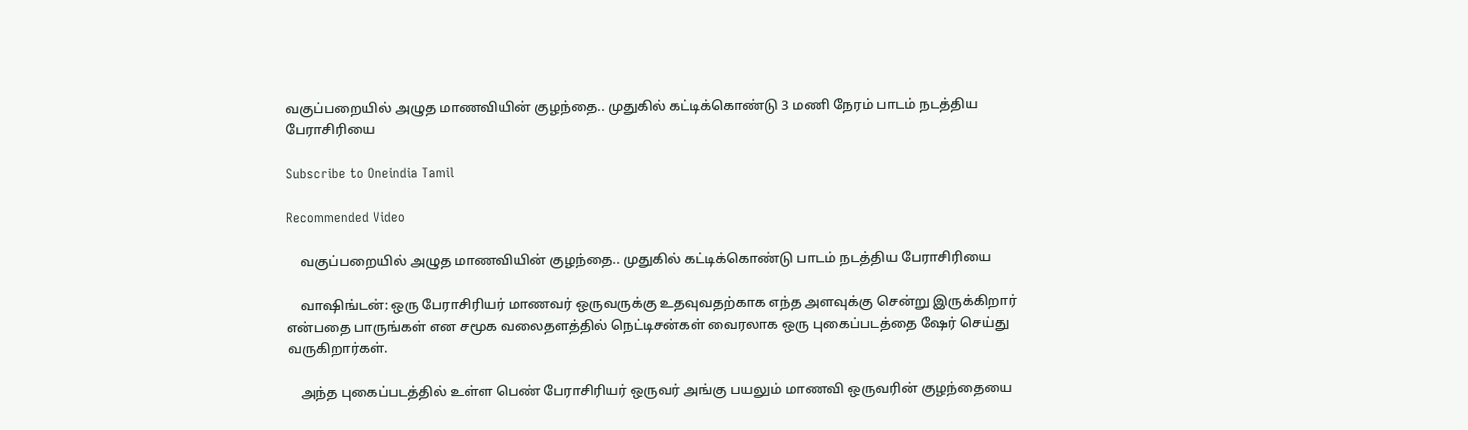வகுப்பறையில் அழுத மாணவியின் குழந்தை.. முதுகில் கட்டிக்கொண்டு 3 மணி நேரம் பாடம் நடத்திய பேராசிரியை

Subscribe to Oneindia Tamil

Recommended Video

    வகுப்பறையில் அழுத மாணவியின் குழந்தை.. முதுகில் கட்டிக்கொண்டு பாடம் நடத்திய பேராசிரியை

    வாஷிங்டன்: ஒரு பேராசிரியர் மாணவர் ஒருவருக்கு உதவுவதற்காக எந்த அளவுக்கு சென்று இருக்கிறார் என்பதை பாருங்கள் என சமூக வலைதளத்தில் நெட்டிசன்கள் வைரலாக ஒரு புகைப்படத்தை ஷேர் செய்து வருகிறார்கள்.

    அந்த புகைப்படத்தில் உள்ள பெண் பேராசிரியர் ஒருவர் அங்கு பயலும் மாணவி ஒருவரின் குழந்தையை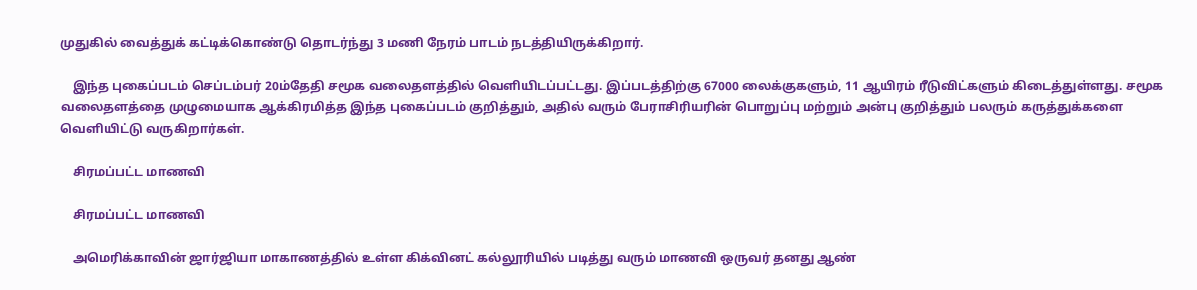முதுகில் வைத்துக் கட்டிக்கொண்டு தொடர்ந்து 3 மணி நேரம் பாடம் நடத்தியிருக்கிறார்.

    இந்த புகைப்படம் செப்டம்பர் 20ம்தேதி சமூக வலைதளத்தில் வெளியிடப்பட்டது. இப்படத்திற்கு 67000 லைக்குகளும், 11 ஆயிரம் ரீடுவிட்களும் கிடைத்துள்ளது. சமூக வலைதளத்தை முழுமையாக ஆக்கிரமித்த இந்த புகைப்படம் குறித்தும், அதில் வரும் பேராசிரியரின் பொறுப்பு மற்றும் அன்பு குறித்தும் பலரும் கருத்துக்களை வெளியிட்டு வருகிறார்கள்.

    சிரமப்பட்ட மாணவி

    சிரமப்பட்ட மாணவி

    அமெரிக்காவின் ஜார்ஜியா மாகாணத்தில் உள்ள கிக்வினட் கல்லூரியில் படித்து வரும் மாணவி ஒருவர் தனது ஆண்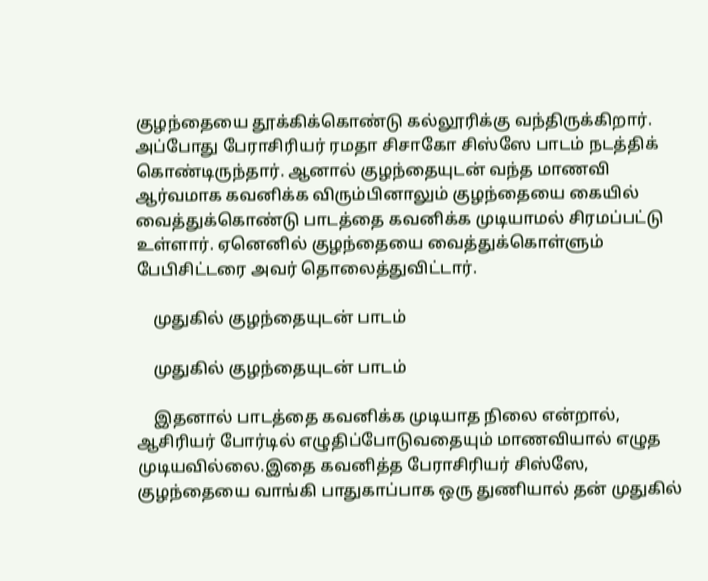குழந்தையை தூக்கிக்கொண்டு கல்லூரிக்கு வந்திருக்கிறார். அப்போது பேராசிரியர் ரமதா சிசாகோ சிஸ்ஸே பாடம் நடத்திக் கொண்டிருந்தார். ஆனால் குழந்தையுடன் வந்த மாணவி ஆர்வமாக கவனிக்க விரும்பினாலும் குழந்தையை கையில் வைத்துக்கொண்டு பாடத்தை கவனிக்க முடியாமல் சிரமப்பட்டு உள்ளார். ஏனெனில் குழந்தையை வைத்துக்கொள்ளும் பேபிசிட்டரை அவர் தொலைத்துவிட்டார்.

    முதுகில் குழந்தையுடன் பாடம்

    முதுகில் குழந்தையுடன் பாடம்

    இதனால் பாடத்தை கவனிக்க முடியாத நிலை என்றால், ஆசிரியர் போர்டில் எழுதிப்போடுவதையும் மாணவியால் எழுத முடியவில்லை.இதை கவனித்த பேராசிரியர் சிஸ்ஸே, குழந்தையை வாங்கி பாதுகாப்பாக ஒரு துணியால் தன் முதுகில்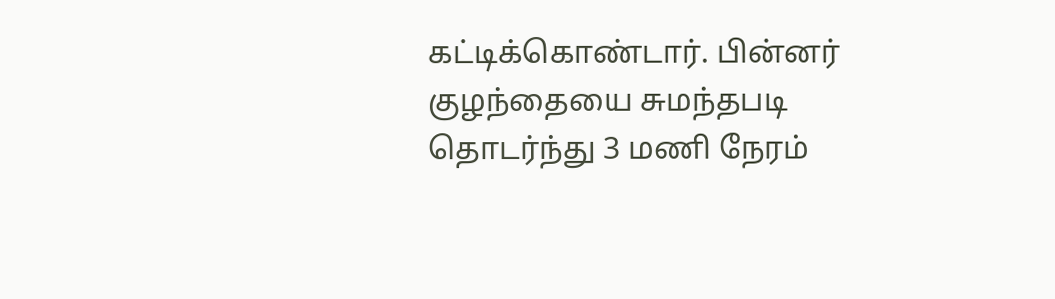கட்டிக்கொண்டார். பின்னர் குழந்தையை சுமந்தபடி தொடர்ந்து 3 மணி நேரம்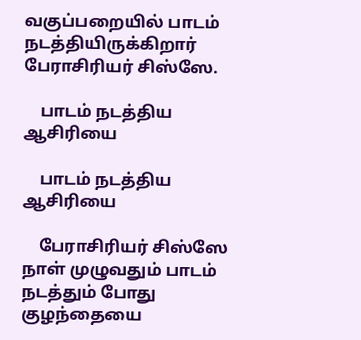வகுப்பறையில் பாடம் நடத்தியிருக்கிறார் பேராசிரியர் சிஸ்ஸே.

    பாடம் நடத்திய ஆசிரியை

    பாடம் நடத்திய ஆசிரியை

    பேராசிரியர் சிஸ்ஸே நாள் முழுவதும் பாடம் நடத்தும் போது குழந்தையை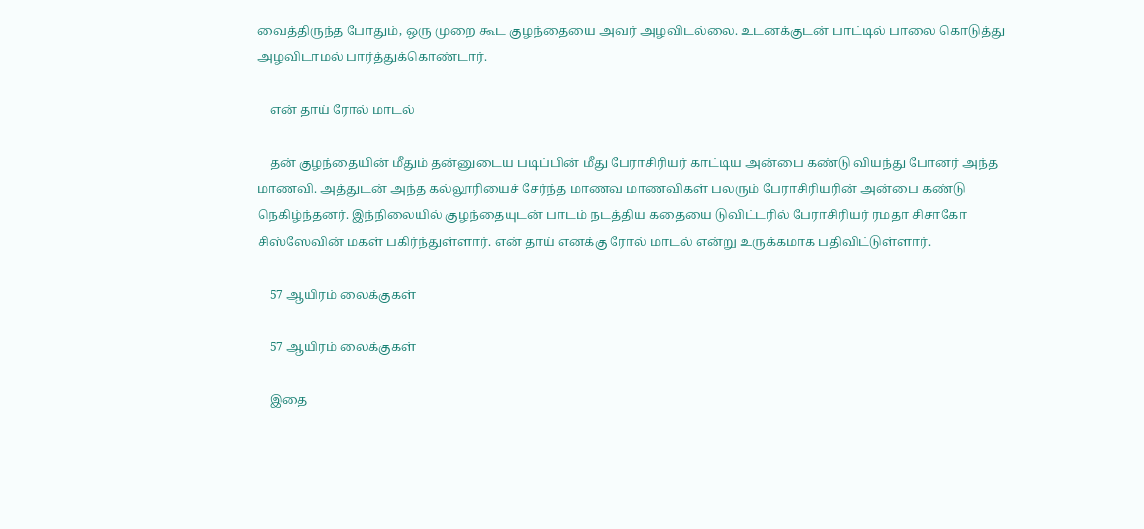வைத்திருந்த போதும், ஒரு முறை கூட குழந்தையை அவர் அழவிடல்லை. உடனக்குடன் பாட்டில் பாலை கொடுத்து அழவிடாமல் பார்த்துக்கொண்டார்.

    என் தாய் ரோல் மாடல்

    தன் குழந்தையின் மீதும் தன்னுடைய படிப்பின் மீது பேராசிரியர் காட்டிய அன்பை கண்டு வியந்து போனர் அந்த மாணவி. அத்துடன் அந்த கல்லூரியைச் சேர்ந்த மாணவ மாணவிகள் பலரும் பேராசிரியரின் அன்பை கண்டு நெகிழ்ந்தனர். இந்நிலையில் குழந்தையுடன் பாடம் நடத்திய கதையை டுவிட்டரில் பேராசிரியர் ரமதா சிசாகோ சிஸ்ஸேவின் மகள் பகிர்ந்துள்ளார். என் தாய் எனக்கு ரோல் மாடல் என்று உருக்கமாக பதிவிட்டுள்ளார்.

    57 ஆயிரம் லைக்குகள்

    57 ஆயிரம் லைக்குகள்

    இதை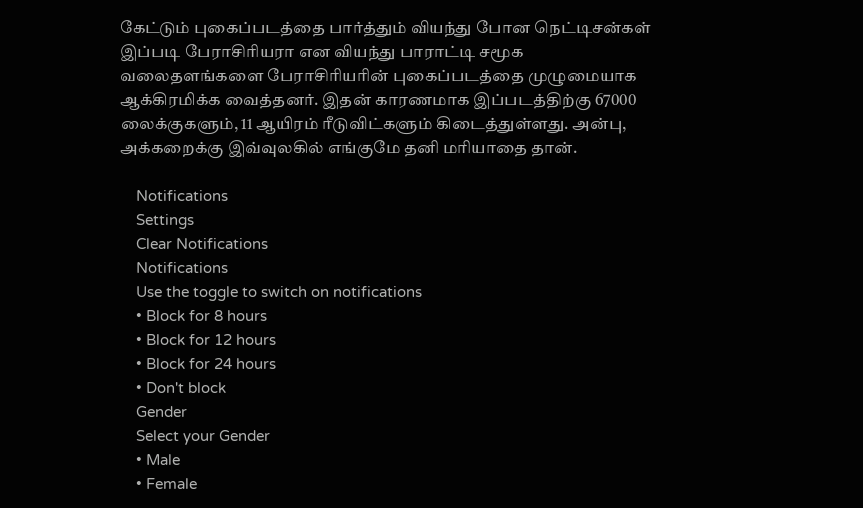கேட்டும் புகைப்படத்தை பார்த்தும் வியந்து போன நெட்டிசன்கள் இப்படி பேராசிரியரா என வியந்து பாராட்டி சமூக வலைதளங்களை பேராசிரியரின் புகைப்படத்தை முழுமையாக ஆக்கிரமிக்க வைத்தனர். இதன் காரணமாக இப்படத்திற்கு 67000 லைக்குகளும், 11 ஆயிரம் ரீடுவிட்களும் கிடைத்துள்ளது. அன்பு, அக்கறைக்கு இவ்வுலகில் எங்குமே தனி மரியாதை தான்.

    Notifications
    Settings
    Clear Notifications
    Notifications
    Use the toggle to switch on notifications
    • Block for 8 hours
    • Block for 12 hours
    • Block for 24 hours
    • Don't block
    Gender
    Select your Gender
    • Male
    • Female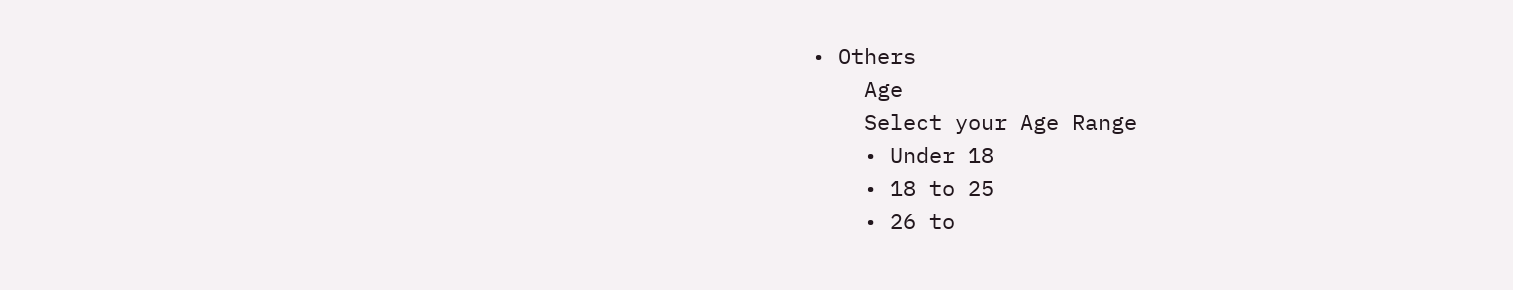• Others
    Age
    Select your Age Range
    • Under 18
    • 18 to 25
    • 26 to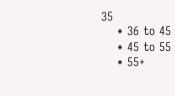35
    • 36 to 45
    • 45 to 55
    • 55+